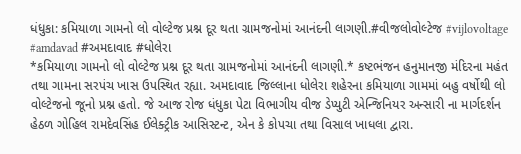ધંધુકા: કમિયાળા ગામનો લો વોલ્ટેજ પ્રશ્ન દૂર થતા ગ્રામજનોમાં આનંદની લાગણી.#વીજલોવોલ્ટેજ #vijlovoltage #amdavad #અમદાવાદ #ધોલેરા
*કમિયાળા ગામનો લો વોલ્ટેજ પ્રશ્ન દૂર થતા ગ્રામજનોમાં આનંદની લાગણી.* કષ્ટભંજન હનુમાનજી મંદિરના મહંત તથા ગામના સરપંચ ખાસ ઉપસ્થિત રહ્યા. અમદાવાદ જિલ્લાના ધોલેરા શહેરના કમિયાળા ગામમાં બહુ વર્ષોથી લો વોલ્ટેજનો જૂનો પ્રશ્ન હતો. જે આજ રોજ ધંધુકા પેટા વિભાગીય વીજ ડેપ્યુટી એન્જિનિયર અન્સારી ના માર્ગદર્શન હેઠળ ગોહિલ રામદેવસિંહ ઈલેક્ટ્રીક આસિસ્ટન્ટ, એન કે કોપચા તથા વિસાલ ખાધલા દ્વારા.